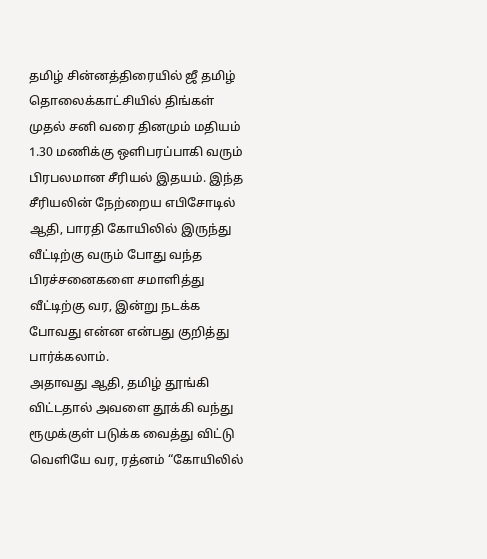தமிழ் சின்னத்திரையில் ஜீ தமிழ் தொலைக்காட்சியில் திங்கள் முதல் சனி வரை தினமும் மதியம் 1.30 மணிக்கு ஒளிபரப்பாகி வரும் பிரபலமான சீரியல் இதயம். இந்த சீரியலின் நேற்றைய எபிசோடில் ஆதி, பாரதி கோயிலில் இருந்து வீட்டிற்கு வரும் போது வந்த பிரச்சனைகளை சமாளித்து வீட்டிற்கு வர, இன்று நடக்க போவது என்ன என்பது குறித்து பார்க்கலாம்.
அதாவது ஆதி, தமிழ் தூங்கி விட்டதால் அவளை தூக்கி வந்து ரூமுக்குள் படுக்க வைத்து விட்டு வெளியே வர, ரத்னம் “கோயிலில்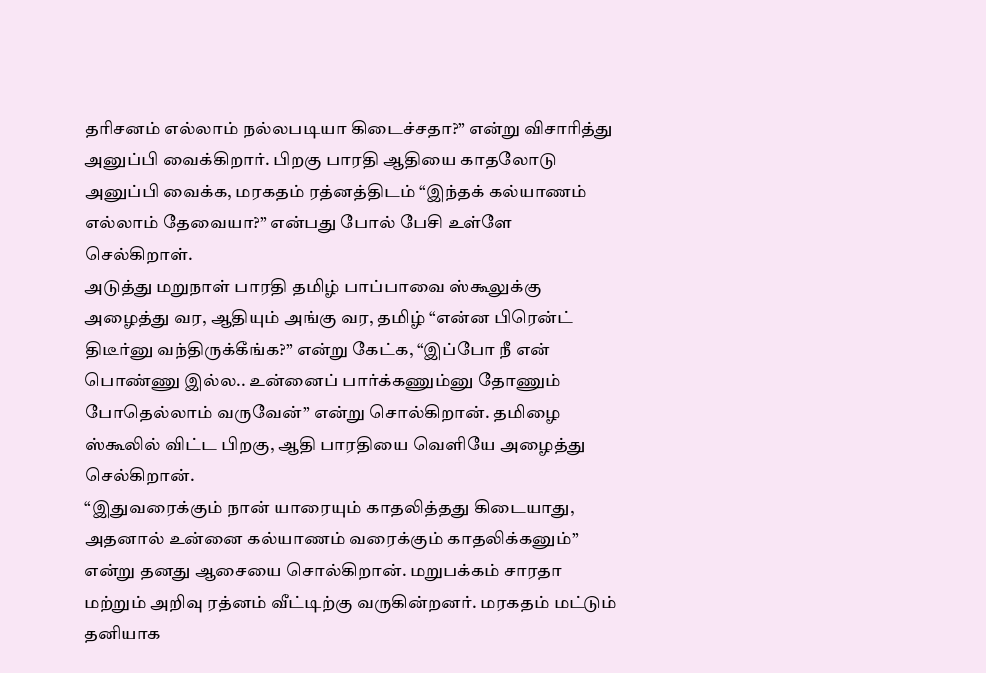தரிசனம் எல்லாம் நல்லபடியா கிடைச்சதா?” என்று விசாரித்து அனுப்பி வைக்கிறார். பிறகு பாரதி ஆதியை காதலோடு அனுப்பி வைக்க, மரகதம் ரத்னத்திடம் “இந்தக் கல்யாணம் எல்லாம் தேவையா?” என்பது போல் பேசி உள்ளே செல்கிறாள்.
அடுத்து மறுநாள் பாரதி தமிழ் பாப்பாவை ஸ்கூலுக்கு அழைத்து வர, ஆதியும் அங்கு வர, தமிழ் “என்ன பிரென்ட் திடீர்னு வந்திருக்கீங்க?” என்று கேட்க, “இப்போ நீ என் பொண்ணு இல்ல.. உன்னைப் பார்க்கணும்னு தோணும் போதெல்லாம் வருவேன்” என்று சொல்கிறான். தமிழை ஸ்கூலில் விட்ட பிறகு, ஆதி பாரதியை வெளியே அழைத்து செல்கிறான்.
“இதுவரைக்கும் நான் யாரையும் காதலித்தது கிடையாது, அதனால் உன்னை கல்யாணம் வரைக்கும் காதலிக்கனும்” என்று தனது ஆசையை சொல்கிறான். மறுபக்கம் சாரதா மற்றும் அறிவு ரத்னம் வீட்டிற்கு வருகின்றனர். மரகதம் மட்டும் தனியாக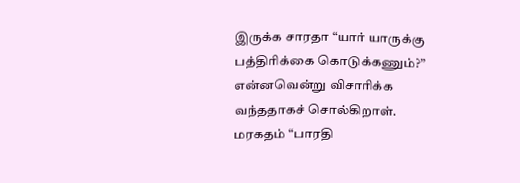இருக்க சாரதா “யார் யாருக்கு பத்திரிக்கை கொடுக்கணும்?” என்னவென்று விசாரிக்க வந்ததாகச் சொல்கிறாள்.
மரகதம் “பாரதி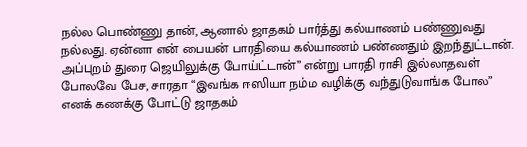நல்ல பொண்ணு தான், ஆனால் ஜாதகம் பார்த்து கல்யாணம் பண்ணுவது நல்லது. ஏன்னா என் பையன் பாரதியை கல்யாணம் பண்ணதும் இறந்துட்டான். அப்புறம் துரை ஜெயிலுக்கு போய்ட்டான்” என்று பாரதி ராசி இல்லாதவள் போலவே பேச, சாரதா “இவங்க ஈஸியா நம்ம வழிக்கு வந்துடுவாங்க போல” எனக் கணக்கு போட்டு ஜாதகம்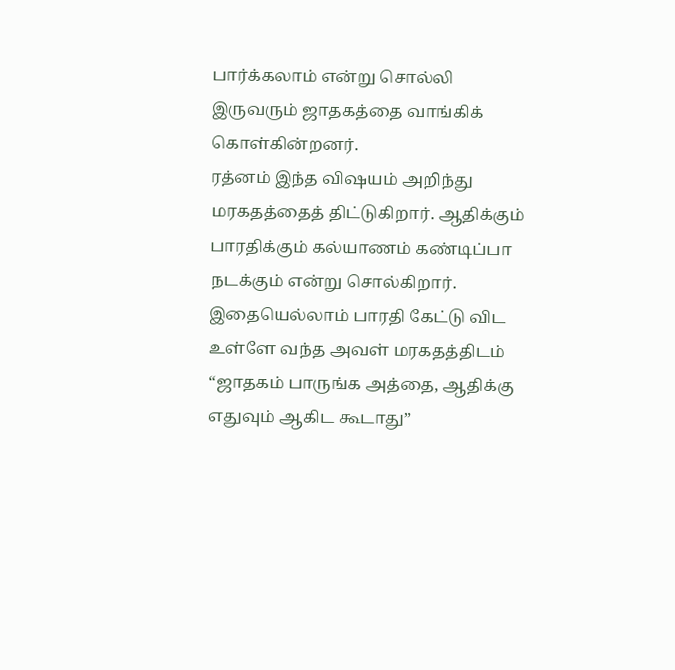பார்க்கலாம் என்று சொல்லி இருவரும் ஜாதகத்தை வாங்கிக் கொள்கின்றனர்.
ரத்னம் இந்த விஷயம் அறிந்து மரகதத்தைத் திட்டுகிறார். ஆதிக்கும் பாரதிக்கும் கல்யாணம் கண்டிப்பா நடக்கும் என்று சொல்கிறார். இதையெல்லாம் பாரதி கேட்டு விட உள்ளே வந்த அவள் மரகதத்திடம் “ஜாதகம் பாருங்க அத்தை, ஆதிக்கு எதுவும் ஆகிட கூடாது”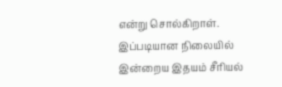என்று சொல்கிறாள். இப்படியான நிலையில் இன்றைய இதயம் சீரியல்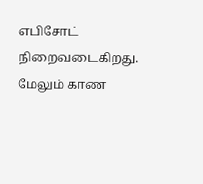எபிசோட் நிறைவடைகிறது.
மேலும் காண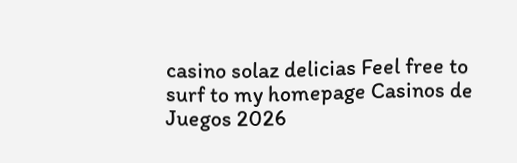casino solaz delicias Feel free to surf to my homepage Casinos de Juegos 2026